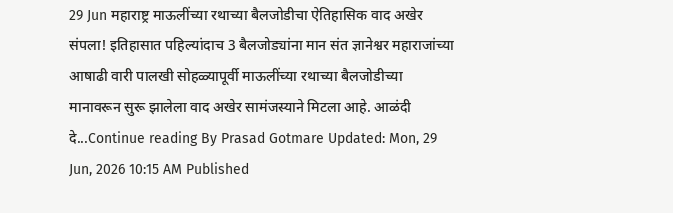29 Jun महाराष्ट्र माऊलींच्या रथाच्या बैलजोडीचा ऐतिहासिक वाद अखेर संपला! इतिहासात पहिल्यांदाच 3 बैलजोड्यांना मान संत ज्ञानेश्वर महाराजांच्या आषाढी वारी पालखी सोहळ्यापूर्वी माऊलींच्या रथाच्या बैलजोडीच्या मानावरून सुरू झालेला वाद अखेर सामंजस्याने मिटला आहे. आळंदी दे...Continue reading By Prasad Gotmare Updated: Mon, 29 Jun, 2026 10:15 AM Published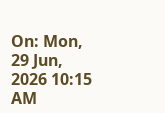On: Mon, 29 Jun, 2026 10:15 AM